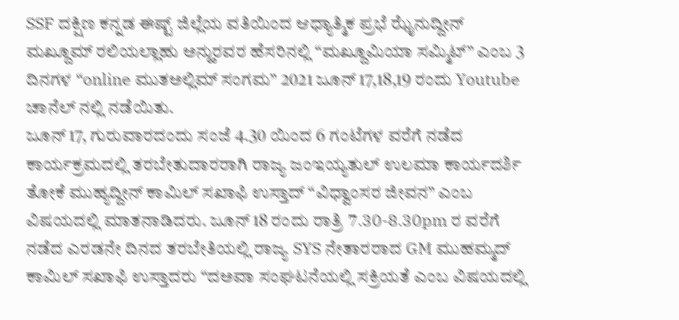SSF ದಕ್ಷಿಣ ಕನ್ನಡ ಈಷ್ಟ್ ಜಿಲ್ಲೆಯ ವತಿಯಿಂದ ಆಧ್ಯಾತ್ಮಿಕ ಪ್ರಭೆ ಝೈನುದ್ದೀನ್ ಮಖ್ದೂಮ್ ರಲಿಯಲ್ಲಾಹು ಅನ್ಹುರವರ ಹೆಸರಿನಲ್ಲಿ “ಮಖ್ದೂಮಿಯಾ ಸಮ್ಮಿಟ್” ಎಂಬ 3 ದಿನಗಳ “online ಮುತಅಲ್ಲಿಮ್ ಸಂಗಮ” 2021 ಜೂನ್ 17,18,19 ರಂದು Youtube ಚಾನೆಲ್ ನಲ್ಲಿ ನಡೆಯಿತು.
ಜೂನ್ 17, ಗುರುವಾರದಂದು ಸಂಜೆ 4.30 ಯಿಂದ 6 ಗಂಟೆಗಳ ವರೆಗೆ ನಡೆದ ಕಾರ್ಯಕ್ರಮದಲ್ಲಿ ತರಬೇತುದಾರರಾಗಿ ರಾಜ್ಯ ಜಂಇಯ್ಯತುಲ್ ಉಲಮಾ ಕಾರ್ಯದರ್ಶಿ ತೋಕೆ ಮುಹ್ಯದ್ದೀನ್ ಕಾಮಿಲ್ ಸಖಾಫಿ ಉಸ್ತಾದ್ “ವಿಧ್ವಾಂಸರ ಜೀವನ” ಎಂಬ ವಿಷಯದಲ್ಲಿ ಮಾತನಾಡಿದರು. ಜೂನ್ 18 ರಂದು ರಾತ್ರಿ 7.30-8.30pm ರ ವರೆಗೆ ನಡೆದ ಎರಡನೇ ದಿನದ ತರಬೇತಿಯಲ್ಲಿ ರಾಜ್ಯ SYS ನೇತಾರರಾದ GM ಮುಹಮ್ಮದ್ ಕಾಮಿಲ್ ಸಖಾಫಿ ಉಸ್ತಾದರು “ದಅವಾ ಸಂಘಟನೆಯಲ್ಲಿ ಸಕ್ರಿಯತೆ ಎಂಬ ವಿಷಯದಲ್ಲಿ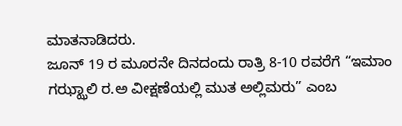ಮಾತನಾಡಿದರು.
ಜೂನ್ 19 ರ ಮೂರನೇ ದಿನದಂದು ರಾತ್ರಿ 8-10 ರವರೆಗೆ “ಇಮಾಂ ಗಝ್ಝಾಲಿ ರ.ಅ ವೀಕ್ಷಣೆಯಲ್ಲಿ ಮುತ ಅಲ್ಲಿಮರು” ಎಂಬ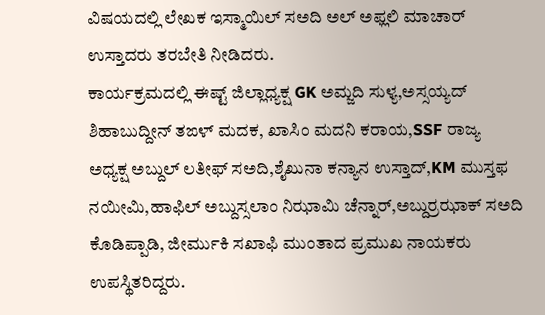ವಿಷಯದಲ್ಲಿ ಲೇಖಕ ಇಸ್ಮಾಯಿಲ್ ಸಅದಿ ಅಲ್ ಅಫ್ಲಲಿ ಮಾಚಾರ್ ಉಸ್ತಾದರು ತರಬೇತಿ ನೀಡಿದರು.
ಕಾರ್ಯಕ್ರಮದಲ್ಲಿ ಈಷ್ಟ್ ಜಿಲ್ಲಾಧ್ಯಕ್ಷ GK ಅಮ್ಜದಿ ಸುಳ್ಯ,ಅಸ್ಸಯ್ಯದ್ ಶಿಹಾಬುದ್ದೀನ್ ತಙಳ್ ಮದಕ, ಖಾಸಿಂ ಮದನಿ ಕರಾಯ,SSF ರಾಜ್ಯ ಅಧ್ಯಕ್ಷ ಅಬ್ದುಲ್ ಲತೀಫ್ ಸಅದಿ,ಶೈಖುನಾ ಕನ್ಯಾನ ಉಸ್ತಾದ್,KM ಮುಸ್ತಫ ನಯೀಮಿ,ಹಾಫಿಲ್ ಅಬ್ದುಸ್ಸಲಾಂ ನಿಝಾಮಿ ಚೆನ್ನಾರ್,ಅಬ್ದುರ್ರಝಾಕ್ ಸಅದಿ ಕೊಡಿಪ್ಪಾಡಿ, ಜೀರ್ಮುಕಿ ಸಖಾಫಿ ಮುಂತಾದ ಪ್ರಮುಖ ನಾಯಕರು ಉಪಸ್ಥಿತರಿದ್ದರು.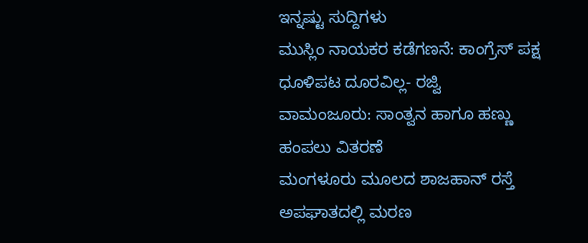ಇನ್ನಷ್ಟು ಸುದ್ದಿಗಳು
ಮುಸ್ಲಿಂ ನಾಯಕರ ಕಡೆಗಣನೆ: ಕಾಂಗ್ರೆಸ್ ಪಕ್ಷ ಧೂಳಿಪಟ ದೂರವಿಲ್ಲ- ರಜ್ವಿ
ವಾಮಂಜೂರು: ಸಾಂತ್ವನ ಹಾಗೂ ಹಣ್ಣು ಹಂಪಲು ವಿತರಣೆ
ಮಂಗಳೂರು ಮೂಲದ ಶಾಜಹಾನ್ ರಸ್ತೆ ಅಪಘಾತದಲ್ಲಿ ಮರಣ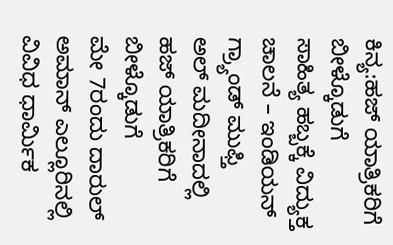ಕಿನ್ಯ:ಹಜ್ ಯಾತ್ರಿಕರಿಗೆ ಬೀಳ್ಕೊಡುಗೆ
ಸಾಹಿತ್ಯ ಹಬ್ಬಕ್ಕೆ ವಿದ್ಯುಕ್ತ ಚಾಲನೆ – ಇಂಡಿಯನ್ ಗ್ರ್ಯಾಂಡ್ ಮುಫ್ತಿ
ಅಲ್ ಮದೀನಾದಲ್ಲಿ ಹಜ್ ಯಾತ್ರಿಕರಿಗೆ ಬೀಳ್ಕೊಡುಗೆ
ಮೇ 7ರಂದು ದಾರುಲ್ ಅಮಾನ್ ಎಲ್ಲೂರಿನಲ್ಲಿ ವಿವಿಧ ಧಾರ್ಮಿಕ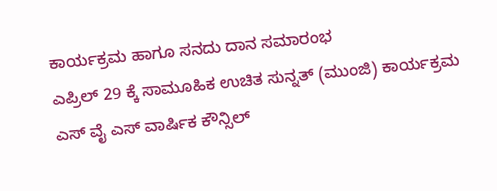ಕಾರ್ಯಕ್ರಮ ಹಾಗೂ ಸನದು ದಾನ ಸಮಾರಂಭ
ಎಪ್ರಿಲ್ 29 ಕ್ಕೆ ಸಾಮೂಹಿಕ ಉಚಿತ ಸುನ್ನತ್ (ಮುಂಜಿ) ಕಾರ್ಯಕ್ರಮ
ಎಸ್ ವೈ ಎಸ್ ವಾರ್ಷಿಕ ಕೌನ್ಸಿಲ್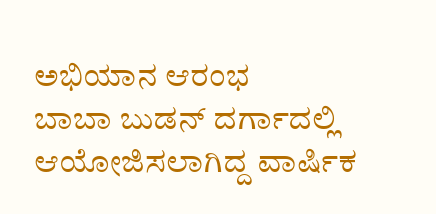ಅಭಿಯಾನ ಆರಂಭ
ಬಾಬಾ ಬುಡನ್ ದರ್ಗಾದಲ್ಲಿ ಆಯೋಜಿಸಲಾಗಿದ್ದ ವಾರ್ಷಿಕ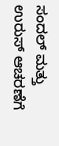ಸಂದಲ್ ಮತ್ತು ಉರುಸ್ ಆಚರಣೆಗೆ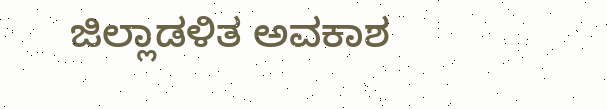ಜಿಲ್ಲಾಡಳಿತ ಅವಕಾಶ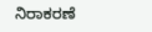ನಿರಾಕರಣೆ